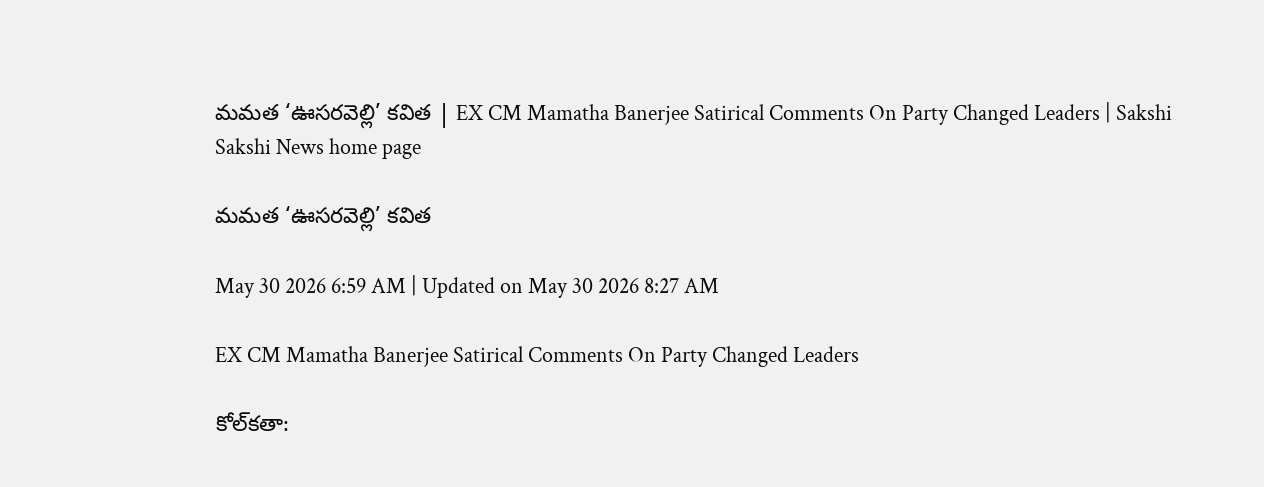మమత ‘ఊసరవెల్లి’ కవిత | EX CM Mamatha Banerjee Satirical Comments On Party Changed Leaders | Sakshi
Sakshi News home page

మమత ‘ఊసరవెల్లి’ కవిత

May 30 2026 6:59 AM | Updated on May 30 2026 8:27 AM

EX CM Mamatha Banerjee Satirical Comments On Party Changed Leaders

కోల్‌కతా: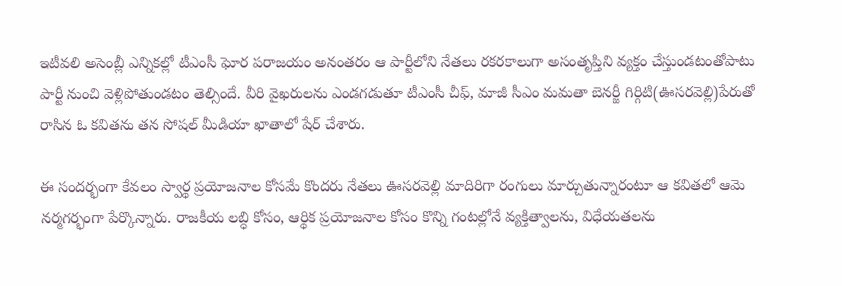ఇటీవలి అసెంబ్లీ ఎన్నికల్లో టీఎంసీ ఘోర పరాజయం అనంతరం ఆ పార్టీలోని నేతలు రకరకాలుగా అసంతృప్తిని వ్యక్తం చేస్తుండటంతోపాటు పార్టీ నుంచి వెళ్లిపోతుండటం తెల్సిందే. వీరి వైఖరులను ఎండగడుతూ టీఎంసీ చీఫ్, మాజీ సీఎం మమతా బెనర్జీ గిర్గిటి(ఊసరవెల్లి)పేరుతో రాసిన ఓ కవితను తన సోషల్‌ మీడియా ఖాతాలో షేర్‌ చేశారు.

ఈ సందర్భంగా కేవలం స్వార్థ ప్రయోజనాల కోసమే కొందరు నేతలు ఊసరవెల్లి మాదిరిగా రంగులు మార్చుతున్నారంటూ ఆ కవితలో ఆమె నర్మగర్భంగా పేర్కొన్నారు. రాజకీయ లబ్ధి కోసం, ఆర్థిక ప్రయోజనాల కోసం కొన్ని గంటల్లోనే వ్యక్తిత్వాలను, విధేయతలను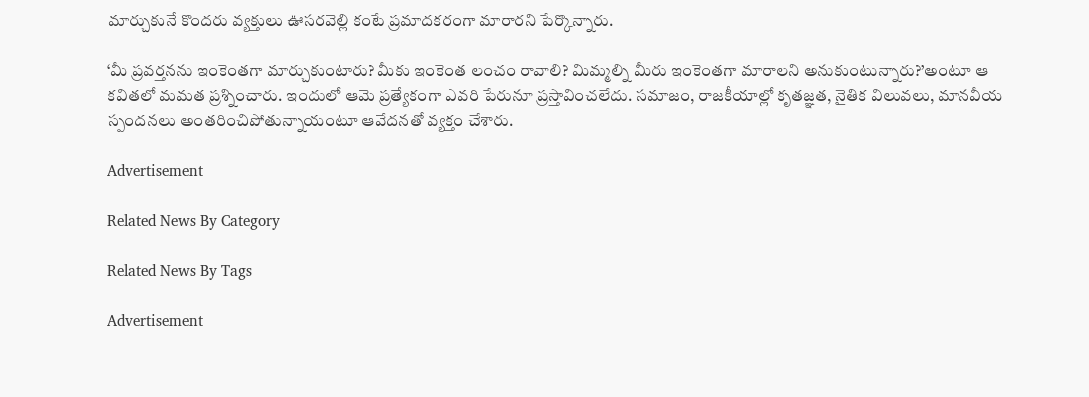మార్చుకునే కొందరు వ్యక్తులు ఊసరవెల్లి కంటే ప్రమాదకరంగా మారారని పేర్కొన్నారు.

‘మీ ప్రవర్తనను ఇంకెంతగా మార్చుకుంటారు? మీకు ఇంకెంత లంచం రావాలి? మిమ్మల్ని మీరు ఇంకెంతగా మారాలని అనుకుంటున్నారు?’అంటూ ఆ కవితలో మమత ప్రశ్నించారు. ఇందులో ఆమె ప్రత్యేకంగా ఎవరి పేరునూ ప్రస్తావించలేదు. సమాజం, రాజకీయాల్లో కృతజ్ఞత, నైతిక విలువలు, మానవీయ స్పందనలు అంతరించిపోతున్నాయంటూ ఆవేదనతో వ్యక్తం చేశారు.

Advertisement

Related News By Category

Related News By Tags

Advertisement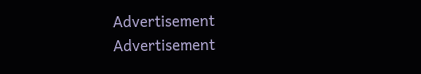Advertisement
Advertisement